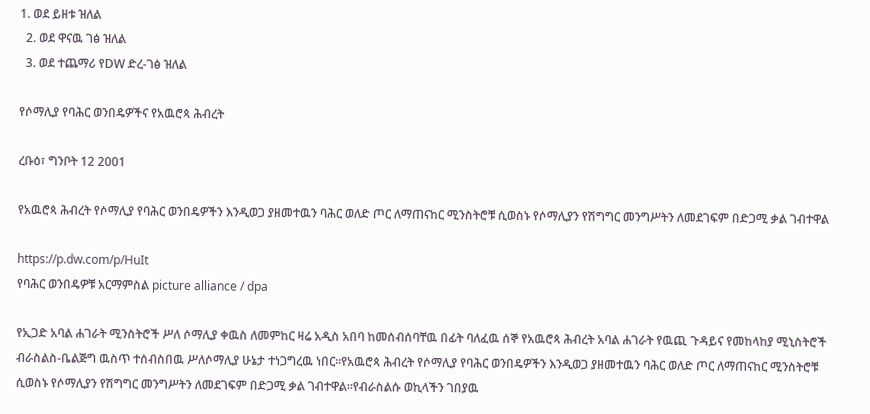1. ወደ ይዘቱ ዝለል
  2. ወደ ዋናዉ ገፅ ዝለል
  3. ወደ ተጨማሪ የDW ድረ-ገፅ ዝለል

የሶማሊያ የባሕር ወንበዴዎችና የአዉሮጳ ሕብረት

ረቡዕ፣ ግንቦት 12 2001

የአዉሮጳ ሕብረት የሶማሊያ የባሕር ወንበዴዎችን እንዲወጋ ያዘመተዉን ባሕር ወለድ ጦር ለማጠናከር ሚንስትሮቹ ሲወስኑ የሶማሊያን የሽግግር መንግሥትን ለመደገፍም በድጋሚ ቃል ገብተዋል

https://p.dw.com/p/HuIt
የባሕር ወንበዴዎቹ አርማምስል picture alliance / dpa

የኢጋድ አባል ሐገራት ሚንስትሮች ሥለ ሶማሊያ ቀዉስ ለመምከር ዛሬ አዲስ አበባ ከመሰብሰባቸዉ በፊት ባለፈዉ ሰኞ የአዉሮጳ ሕብረት አባል ሐገራት የዉጪ ጉዳይና የመከላከያ ሚኒስትሮች ብራስልስ-ቤልጅግ ዉስጥ ተሰብስበዉ ሥለሶማሊያ ሁኔታ ተነጋግረዉ ነበር።የአዉሮጳ ሕብረት የሶማሊያ የባሕር ወንበዴዎችን እንዲወጋ ያዘመተዉን ባሕር ወለድ ጦር ለማጠናከር ሚንስትሮቹ ሲወስኑ የሶማሊያን የሽግግር መንግሥትን ለመደገፍም በድጋሚ ቃል ገብተዋል።የብራስልሱ ወኪላችን ገበያዉ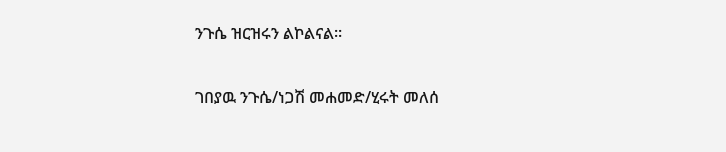ንጉሴ ዝርዝሩን ልኮልናል።

ገበያዉ ንጉሴ/ነጋሽ መሐመድ/ሂሩት መለሰ